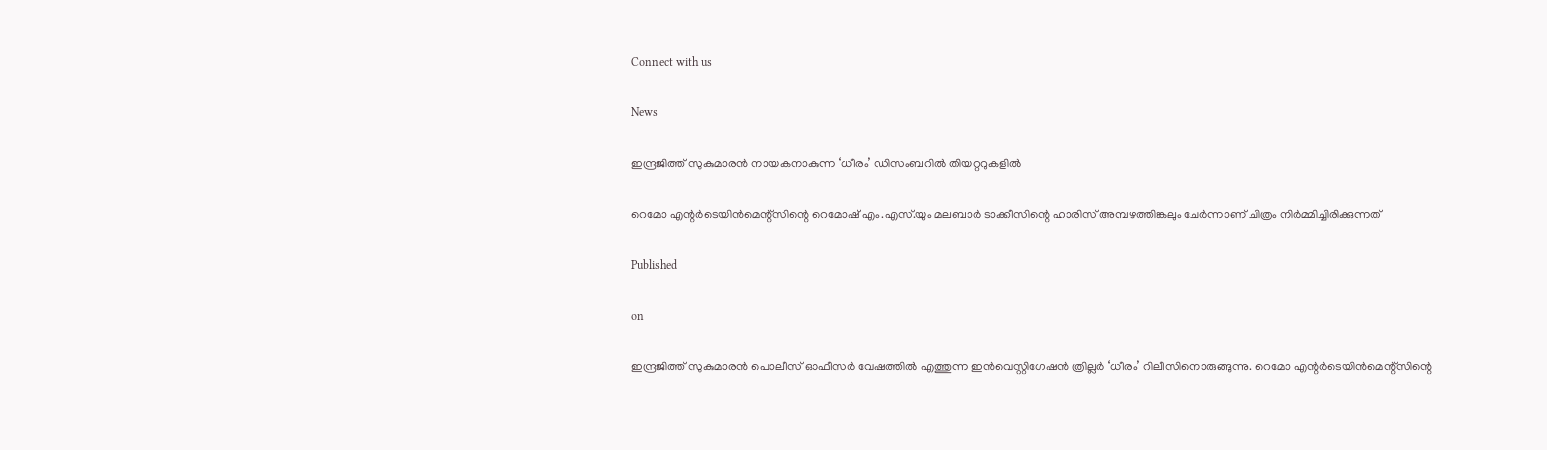Connect with us

News

ഇന്ദ്രജിത്ത് സുകുമാരന്‍ നായകനാകുന്ന ‘ധീരം’ ഡിസംബറില്‍ തിയറ്ററുകളില്‍

റെമോ എന്റര്‍ടെയിന്‍മെന്റ്‌സിന്റെ റെമോഷ് എം.എസ്.യും മലബാര്‍ ടാക്കീസിന്റെ ഹാരിസ് അമ്പഴത്തിങ്കലും ചേര്‍ന്നാണ് ചിത്രം നിര്‍മ്മിച്ചിരിക്കുന്നത്

Published

on

ഇന്ദ്രജിത്ത് സുകുമാരന്‍ പൊലീസ് ഓഫീസര്‍ വേഷത്തില്‍ എത്തുന്ന ഇന്‍വെസ്റ്റിഗേഷന്‍ ത്രില്ലര്‍ ‘ധീരം’ റിലീസിനൊരുങ്ങുന്നു. റെമോ എന്റര്‍ടെയിന്‍മെന്റ്‌സിന്റെ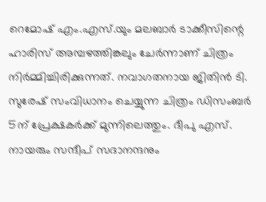റെമോഷ് എം.എസ്.യും മലബാര്‍ ടാക്കീസിന്റെ ഹാരിസ് അമ്പഴത്തിങ്കലും ചേര്‍ന്നാണ് ചിത്രം നിര്‍മ്മിച്ചിരിക്കുന്നത്. നവാഗതനായ ജിതിന്‍ ടി. സുരേഷ് സംവിധാനം ചെയ്യുന്ന ചിത്രം ഡിസംബര്‍ 5ന് പ്രേക്ഷകര്‍ക്ക് മുന്നിലെത്തും. ദീപു എസ്. നായരും സന്ദീപ് സദാനന്ദനും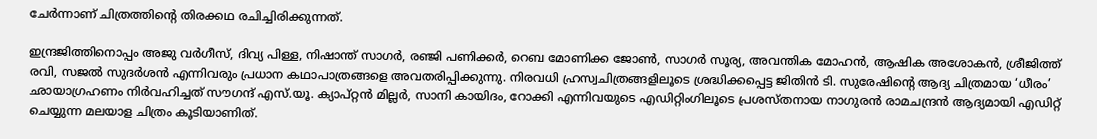ചേര്‍ന്നാണ് ചിത്രത്തിന്റെ തിരക്കഥ രചിച്ചിരിക്കുന്നത്.

ഇന്ദ്രജിത്തിനൊപ്പം അജു വര്‍ഗീസ്, ദിവ്യ പിള്ള, നിഷാന്ത് സാഗര്‍, രഞ്ജി പണിക്കര്‍, റെബ മോണിക്ക ജോണ്‍, സാഗര്‍ സൂര്യ, അവന്തിക മോഹന്‍, ആഷിക അശോകന്‍, ശ്രീജിത്ത് രവി, സജല്‍ സുദര്‍ശന്‍ എന്നിവരും പ്രധാന കഥാപാത്രങ്ങളെ അവതരിപ്പിക്കുന്നു. നിരവധി ഹ്രസ്വചിത്രങ്ങളിലൂടെ ശ്രദ്ധിക്കപ്പെട്ട ജിതിന്‍ ടി. സുരേഷിന്റെ ആദ്യ ചിത്രമായ ‘ധീരം’ ഛായാഗ്രഹണം നിര്‍വഹിച്ചത് സൗഗന്ദ് എസ്.യൂ. ക്യാപ്റ്റന്‍ മില്ലര്‍, സാനി കായിദം, റോക്കി എന്നിവയുടെ എഡിറ്റിംഗിലൂടെ പ്രശസ്തനായ നാഗുരന്‍ രാമചന്ദ്രന്‍ ആദ്യമായി എഡിറ്റ് ചെയ്യുന്ന മലയാള ചിത്രം കൂടിയാണിത്.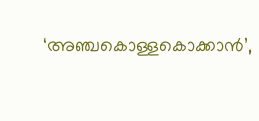‘അഞ്ചകൊള്ളകൊക്കാന്‍’,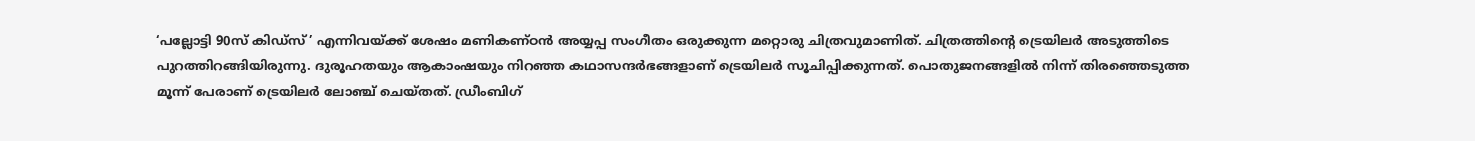‘പല്ലോട്ടി 90സ് കിഡ്‌സ്’ എന്നിവയ്ക്ക് ശേഷം മണികണ്ഠന്‍ അയ്യപ്പ സംഗീതം ഒരുക്കുന്ന മറ്റൊരു ചിത്രവുമാണിത്. ചിത്രത്തിന്റെ ട്രെയിലര്‍ അടുത്തിടെ പുറത്തിറങ്ങിയിരുന്നു. ദുരൂഹതയും ആകാംഷയും നിറഞ്ഞ കഥാസന്ദര്‍ഭങ്ങളാണ് ട്രെയിലര്‍ സൂചിപ്പിക്കുന്നത്. പൊതുജനങ്ങളില്‍ നിന്ന് തിരഞ്ഞെടുത്ത മൂന്ന് പേരാണ് ട്രെയിലര്‍ ലോഞ്ച് ചെയ്തത്. ഡ്രീംബിഗ്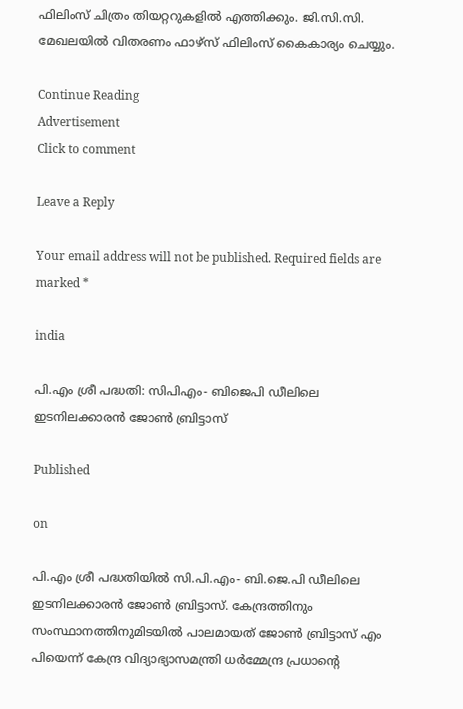ഫിലിംസ് ചിത്രം തിയറ്ററുകളില്‍ എത്തിക്കും. ജി.സി.സി. മേഖലയില്‍ വിതരണം ഫാഴ്‌സ് ഫിലിംസ് കൈകാര്യം ചെയ്യും.

Continue Reading
Advertisement
Click to comment

Leave a Reply

Your email address will not be published. Required fields are marked *

india

പി.എം ശ്രീ പദ്ധതി: സിപിഎം- ബിജെപി ഡീലിലെ ഇടനിലക്കാരന്‍ ജോണ്‍ ബ്രിട്ടാസ്‌

Published

on

പി.എം ശ്രീ പദ്ധതിയിൽ സി.പി.എം- ബി.ജെ.പി ഡീലിലെ ഇടനിലക്കാരൻ ജോൺ ബ്രിട്ടാസ്. കേന്ദ്രത്തിനും സംസ്ഥാനത്തിനുമിടയിൽ പാലമായത് ജോൺ ബ്രിട്ടാസ് എം പിയെന്ന് കേന്ദ്ര വിദ്യാഭ്യാസമന്ത്രി ധർമ്മേന്ദ്ര പ്രധാന്‍റെ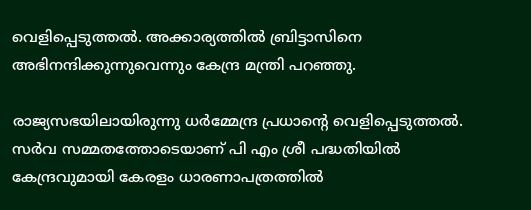വെളിപ്പെടുത്തൽ. അക്കാര്യത്തിൽ ബ്രിട്ടാസിനെ അഭിനന്ദിക്കുന്നുവെന്നും കേന്ദ്ര മന്ത്രി പറഞ്ഞു.

രാജ്യസഭയിലായിരുന്നു ധർമ്മേന്ദ്ര പ്രധാന്‍റെ വെളിപ്പെടുത്തൽ. സർവ സമ്മതത്തോടെയാണ് പി എം ശ്രീ പദ്ധതിയിൽ കേന്ദ്രവുമായി കേരളം ധാരണാപത്രത്തിൽ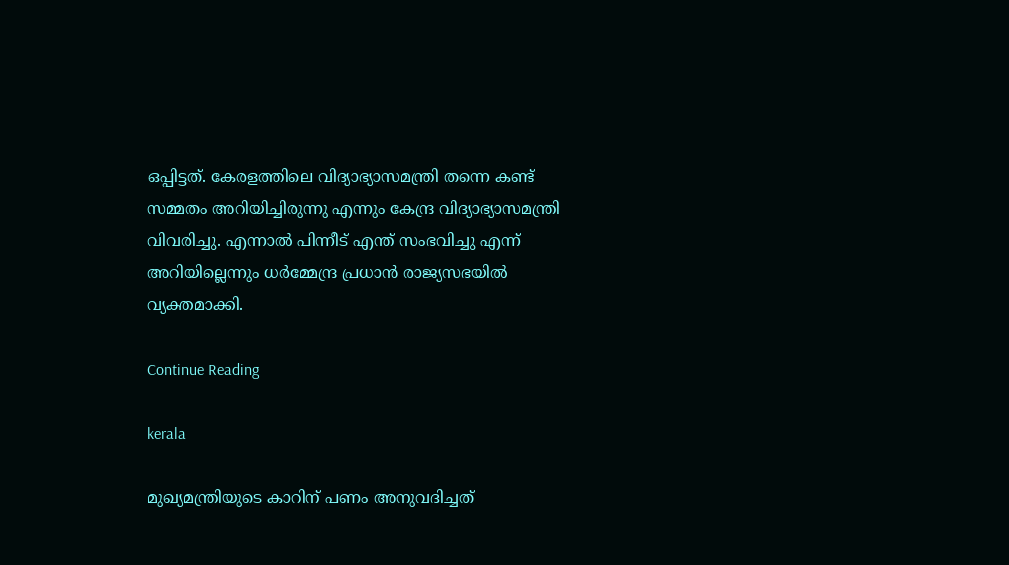ഒപ്പിട്ടത്. കേരളത്തിലെ വിദ്യാഭ്യാസമന്ത്രി തന്നെ കണ്ട് സമ്മതം അറിയിച്ചിരുന്നു എന്നും കേന്ദ്ര വിദ്യാഭ്യാസമന്ത്രി വിവരിച്ചു. എന്നാൽ പിന്നീട് എന്ത് സംഭവിച്ചു എന്ന് അറിയില്ലെന്നും ധർമ്മേന്ദ്ര പ്രധാൻ രാജ്യസഭയിൽ വ്യക്തമാക്കി.

Continue Reading

kerala

മുഖ്യമന്ത്രിയുടെ കാറിന് പണം അനുവദിച്ചത്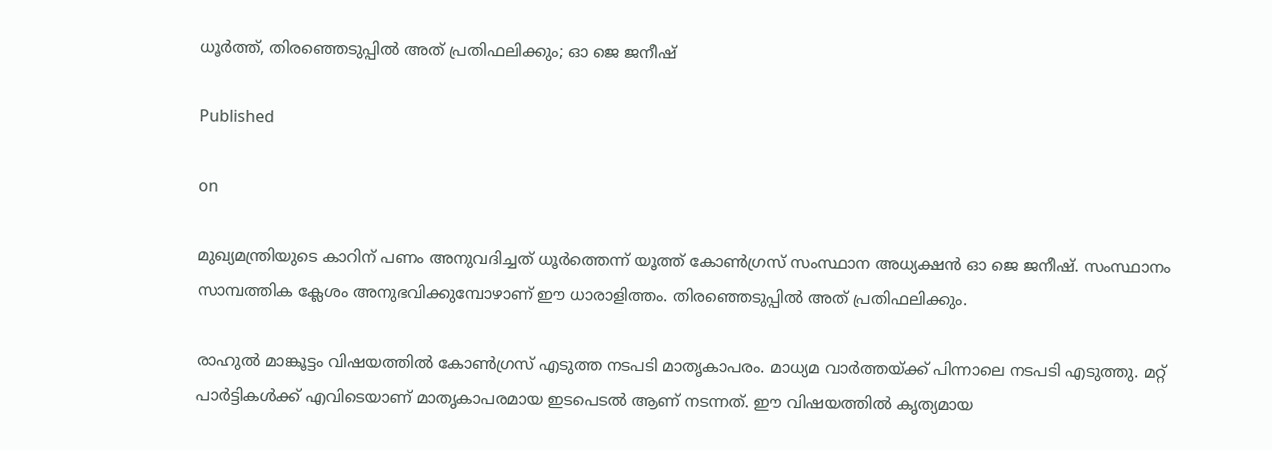ധൂർത്ത്, തിരഞ്ഞെടുപ്പിൽ അത് പ്രതിഫലിക്കും; ഓ ജെ ജനീഷ്

Published

on

മുഖ്യമന്ത്രിയുടെ കാറിന് പണം അനുവദിച്ചത് ധൂർത്തെന്ന് യൂത്ത് കോൺഗ്രസ് സംസ്ഥാന അധ്യക്ഷൻ ഓ ജെ ജനീഷ്. സംസ്ഥാനം സാമ്പത്തിക ക്ലേശം അനുഭവിക്കുമ്പോഴാണ് ഈ ധാരാളിത്തം. തിരഞ്ഞെടുപ്പിൽ അത് പ്രതിഫലിക്കും.

രാഹുൽ മാങ്കൂട്ടം വിഷയത്തിൽ കോൺഗ്രസ് എടുത്ത നടപടി മാതൃകാപരം. മാധ്യമ വാർത്തയ്ക്ക് പിന്നാലെ നടപടി എടുത്തു. മറ്റ് പാർട്ടികൾക്ക് എവിടെയാണ് മാതൃകാപരമായ ഇടപെടൽ ആണ് നടന്നത്. ഈ വിഷയത്തിൽ കൃത്യമായ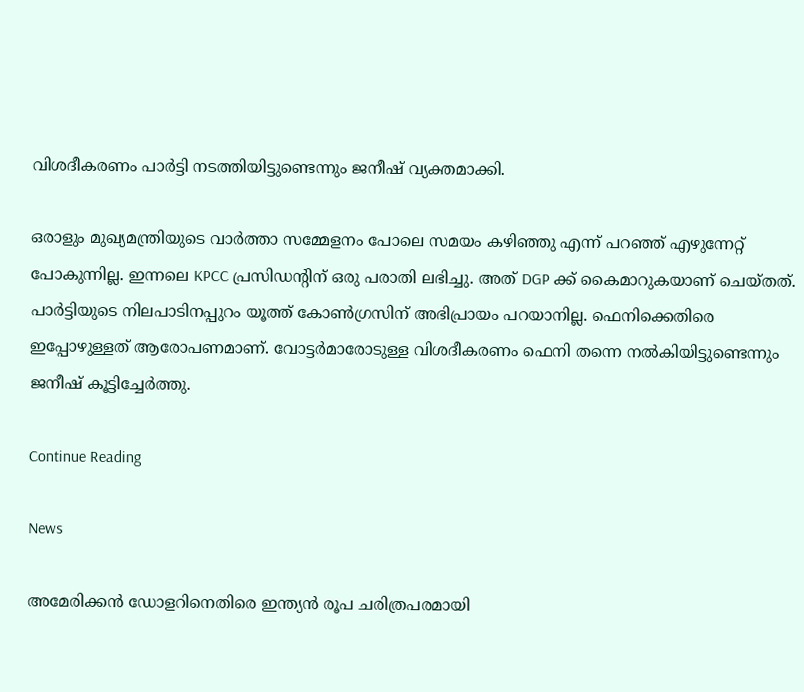വിശദീകരണം പാർട്ടി നടത്തിയിട്ടുണ്ടെന്നും ജനീഷ് വ്യക്തമാക്കി.

ഒരാളും മുഖ്യമന്ത്രിയുടെ വാർത്താ സമ്മേളനം പോലെ സമയം കഴിഞ്ഞു എന്ന് പറഞ്ഞ് എഴുന്നേറ്റ് പോകുന്നില്ല. ഇന്നലെ KPCC പ്രസിഡൻ്റിന് ഒരു പരാതി ലഭിച്ചു. അത് DGP ക്ക് കൈമാറുകയാണ് ചെയ്തത്. പാർട്ടിയുടെ നിലപാടിനപ്പുറം യൂത്ത് കോൺഗ്രസിന് അഭിപ്രായം പറയാനില്ല. ഫെനിക്കെതിരെ ഇപ്പോഴുള്ളത് ആരോപണമാണ്. വോട്ടർമാരോടുള്ള വിശദീകരണം ഫെനി തന്നെ നൽകിയിട്ടുണ്ടെന്നും ജനീഷ് കൂട്ടിച്ചേർത്തു.

Continue Reading

News

അമേരിക്കന്‍ ഡോളറിനെതിരെ ഇന്ത്യന്‍ രൂപ ചരിത്രപരമായി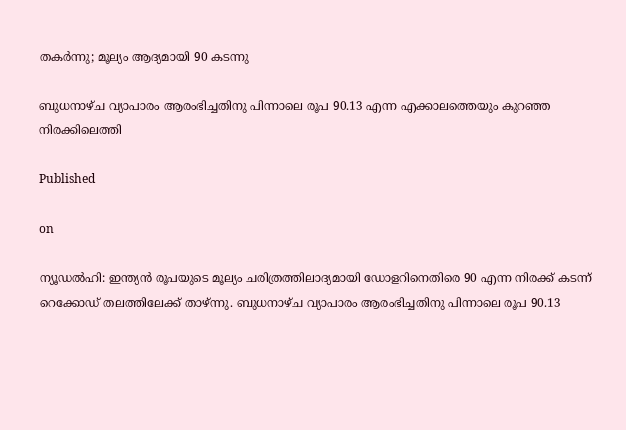തകര്‍ന്നു; മൂല്യം ആദ്യമായി 90 കടന്നു

ബുധനാഴ്ച വ്യാപാരം ആരംഭിച്ചതിനു പിന്നാലെ രൂപ 90.13 എന്ന എക്കാലത്തെയും കുറഞ്ഞ നിരക്കിലെത്തി

Published

on

ന്യൂഡല്‍ഹി: ഇന്ത്യന്‍ രൂപയുടെ മൂല്യം ചരിത്രത്തിലാദ്യമായി ഡോളറിനെതിരെ 90 എന്ന നിരക്ക് കടന്ന് റെക്കോഡ് തലത്തിലേക്ക് താഴ്ന്നു. ബുധനാഴ്ച വ്യാപാരം ആരംഭിച്ചതിനു പിന്നാലെ രൂപ 90.13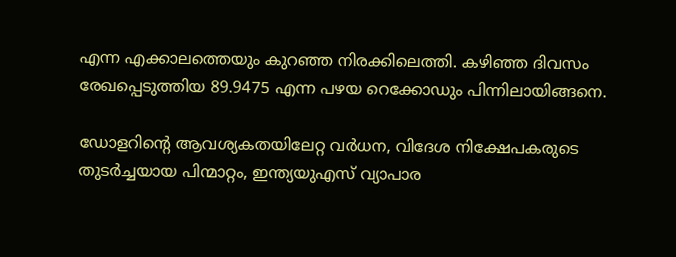എന്ന എക്കാലത്തെയും കുറഞ്ഞ നിരക്കിലെത്തി. കഴിഞ്ഞ ദിവസം രേഖപ്പെടുത്തിയ 89.9475 എന്ന പഴയ റെക്കോഡും പിന്നിലായിങ്ങനെ.

ഡോളറിന്റെ ആവശ്യകതയിലേറ്റ വര്‍ധന, വിദേശ നിക്ഷേപകരുടെ തുടര്‍ച്ചയായ പിന്മാറ്റം, ഇന്ത്യയുഎസ് വ്യാപാര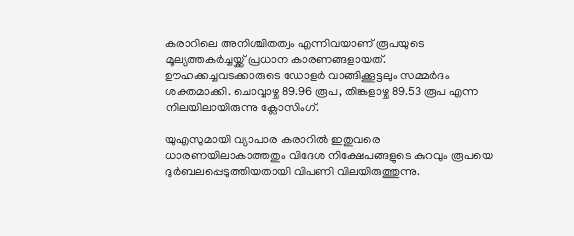കരാറിലെ അനിശ്ചിതത്വം എന്നിവയാണ് രൂപയുടെ മൂല്യത്തകര്‍ച്ചയ്ക്ക് പ്രധാന കാരണങ്ങളായത്. ഊഹക്കച്ചവടക്കാരുടെ ഡോളര്‍ വാങ്ങിക്കൂട്ടലും സമ്മര്‍ദം ശക്തമാക്കി. ചൊവ്വാഴ്ച 89.96 രൂപ, തിങ്കളാഴ്ച 89.53 രൂപ എന്ന നിലയിലായിരുന്നു ക്ലോസിംഗ്.

യുഎസുമായി വ്യാപാര കരാറില്‍ ഇതുവരെ ധാരണയിലാകാത്തതും വിദേശ നിക്ഷേപങ്ങളുടെ കുറവും രൂപയെ ദുര്‍ബലപ്പെടുത്തിയതായി വിപണി വിലയിരുത്തുന്നു.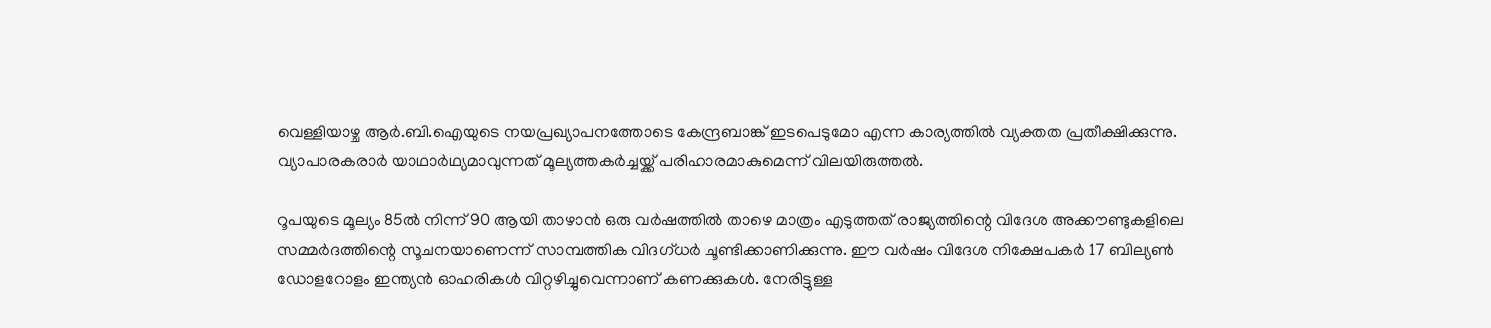വെള്ളിയാഴ്ച ആര്‍.ബി.ഐയുടെ നയപ്രഖ്യാപനത്തോടെ കേന്ദ്രബാങ്ക് ഇടപെടുമോ എന്ന കാര്യത്തില്‍ വ്യക്തത പ്രതീക്ഷിക്കുന്നു. വ്യാപാരകരാര്‍ യാഥാര്‍ഥ്യമാവുന്നത് മൂല്യത്തകര്‍ച്ചയ്ക്ക് പരിഹാരമാകുമെന്ന് വിലയിരുത്തല്‍.

റൂപയുടെ മൂല്യം 85ല്‍ നിന്ന് 90 ആയി താഴാന്‍ ഒരു വര്‍ഷത്തില്‍ താഴെ മാത്രം എടുത്തത് രാജ്യത്തിന്റെ വിദേശ അക്കൗണ്ടുകളിലെ സമ്മര്‍ദത്തിന്റെ സൂചനയാണെന്ന് സാമ്പത്തിക വിദഗ്ധര്‍ ചൂണ്ടിക്കാണിക്കുന്നു. ഈ വര്‍ഷം വിദേശ നിക്ഷേപകര്‍ 17 ബില്യണ്‍ ഡോളറോളം ഇന്ത്യന്‍ ഓഹരികള്‍ വിറ്റഴിച്ചുവെന്നാണ് കണക്കുകള്‍. നേരിട്ടുള്ള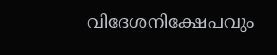വിദേശനിക്ഷേപവും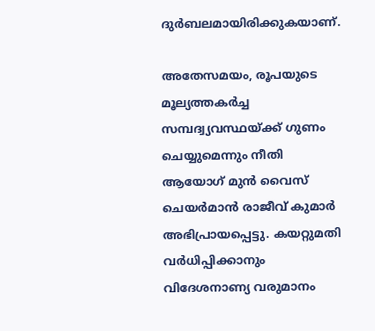ദുര്‍ബലമായിരിക്കുകയാണ്.

അതേസമയം, രൂപയുടെ മൂല്യത്തകര്‍ച്ച സമ്പദ്വ്യവസ്ഥയ്ക്ക് ഗുണം ചെയ്യുമെന്നും നീതി ആയോഗ് മുന്‍ വൈസ് ചെയര്‍മാന്‍ രാജീവ് കുമാര്‍ അഭിപ്രായപ്പെട്ടു. കയറ്റുമതി വര്‍ധിപ്പിക്കാനും വിദേശനാണ്യ വരുമാനം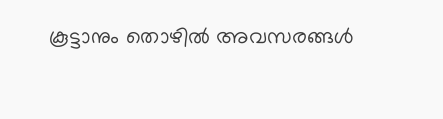കൂട്ടാനും തൊഴില്‍ അവസരങ്ങള്‍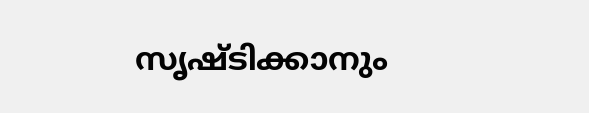സൃഷ്ടിക്കാനും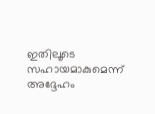ഇതിലൂടെ സഹായമാകുമെന്ന് അദ്ദേഹം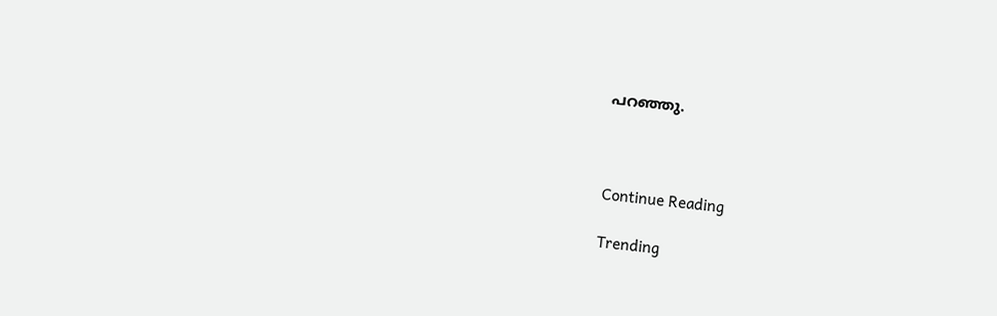പറഞ്ഞു.



Continue Reading

Trending